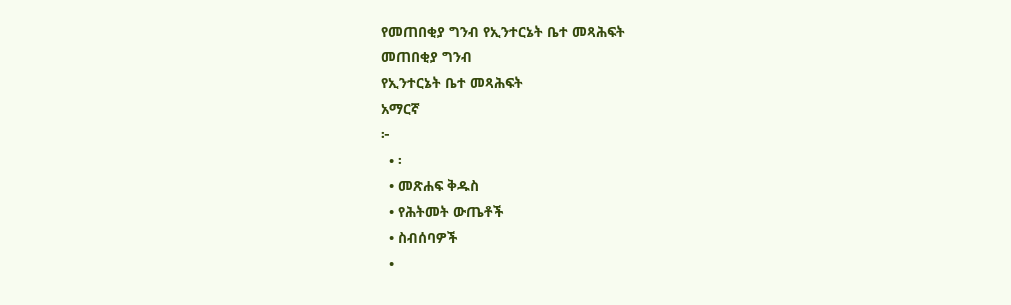የመጠበቂያ ግንብ የኢንተርኔት ቤተ መጻሕፍት
መጠበቂያ ግንብ
የኢንተርኔት ቤተ መጻሕፍት
አማርኛ
፦
  • ፡
  • መጽሐፍ ቅዱስ
  • የሕትመት ውጤቶች
  • ስብሰባዎች
  •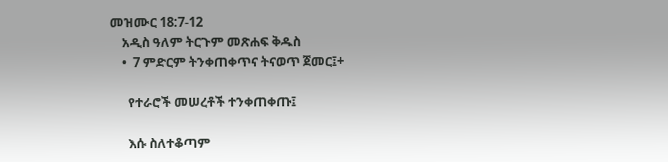መዝሙር 18:7-12
    አዲስ ዓለም ትርጉም መጽሐፍ ቅዱስ
    •  7 ምድርም ትንቀጠቀጥና ትናወጥ ጀመር፤+

      የተራሮች መሠረቶች ተንቀጠቀጡ፤

      እሱ ስለተቆጣም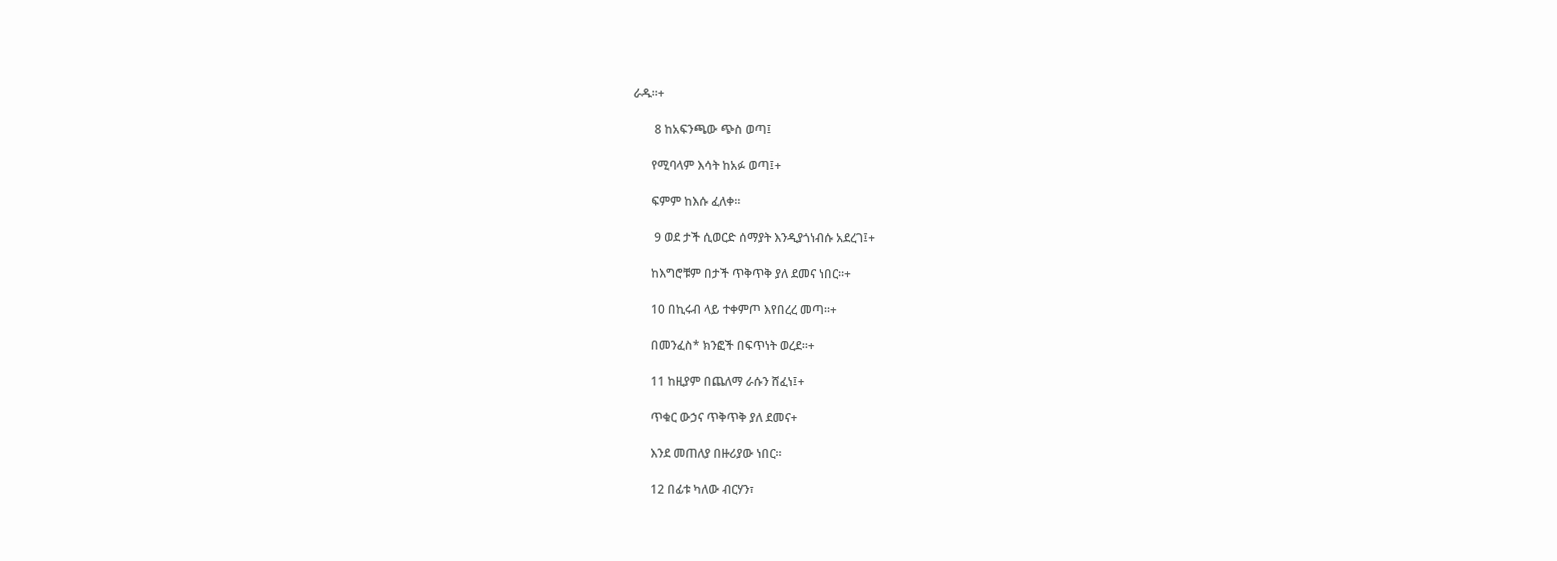ራዱ።+

       8 ከአፍንጫው ጭስ ወጣ፤

      የሚባላም እሳት ከአፉ ወጣ፤+

      ፍምም ከእሱ ፈለቀ።

       9 ወደ ታች ሲወርድ ሰማያት እንዲያጎነብሱ አደረገ፤+

      ከእግሮቹም በታች ጥቅጥቅ ያለ ደመና ነበር።+

      10 በኪሩብ ላይ ተቀምጦ እየበረረ መጣ።+

      በመንፈስ* ክንፎች በፍጥነት ወረደ።+

      11 ከዚያም በጨለማ ራሱን ሸፈነ፤+

      ጥቁር ውኃና ጥቅጥቅ ያለ ደመና+

      እንደ መጠለያ በዙሪያው ነበር።

      12 በፊቱ ካለው ብርሃን፣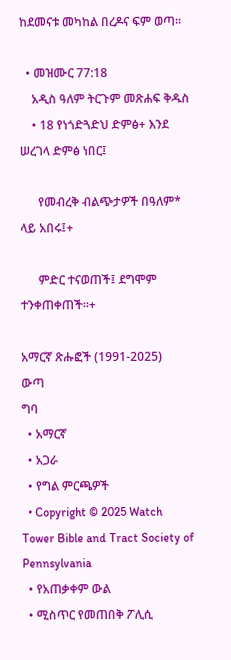ከደመናቱ መካከል በረዶና ፍም ወጣ።

  • መዝሙር 77:18
    አዲስ ዓለም ትርጉም መጽሐፍ ቅዱስ
    • 18 የነጎድጓድህ ድምፅ+ እንደ ሠረገላ ድምፅ ነበር፤

      የመብረቅ ብልጭታዎች በዓለም* ላይ አበሩ፤+

      ምድር ተናወጠች፤ ደግሞም ተንቀጠቀጠች።+

አማርኛ ጽሑፎች (1991-2025)
ውጣ
ግባ
  • አማርኛ
  • አጋራ
  • የግል ምርጫዎች
  • Copyright © 2025 Watch Tower Bible and Tract Society of Pennsylvania
  • የአጠቃቀም ውል
  • ሚስጥር የመጠበቅ ፖሊሲ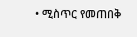• ሚስጥር የመጠበቅ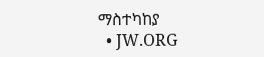ማስተካከያ
  • JW.ORG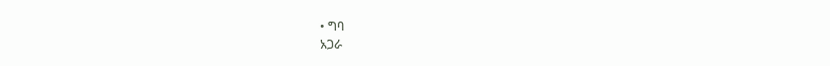• ግባ
አጋራ